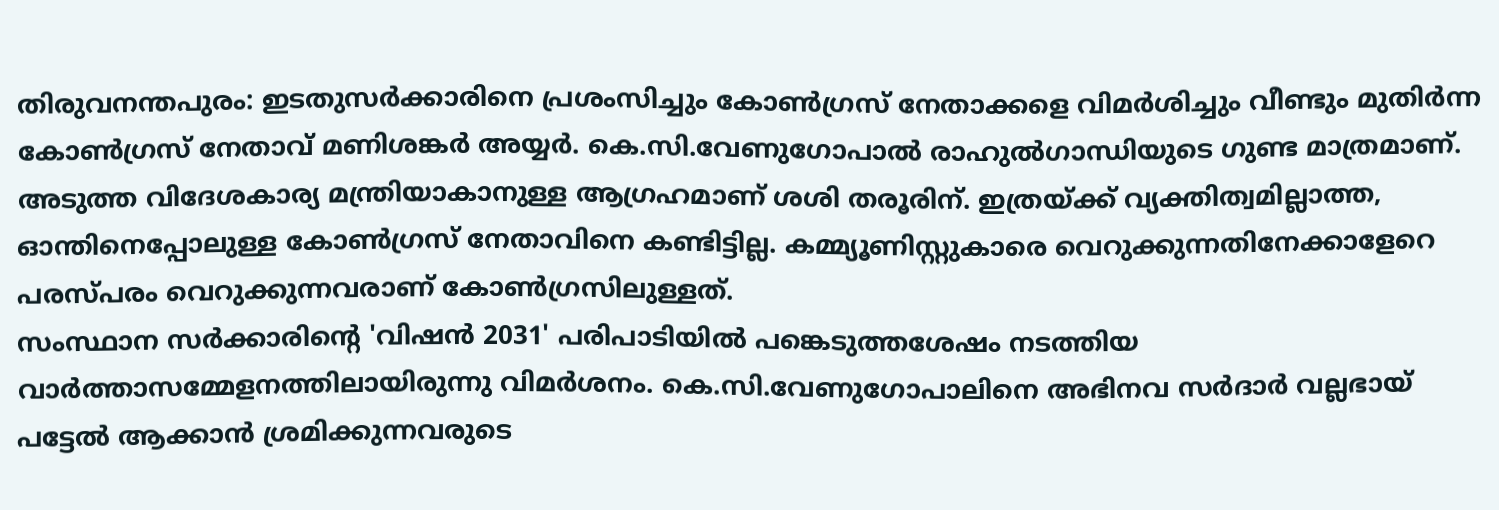തിരുവനന്തപുരം: ഇടതുസർക്കാരിനെ പ്രശംസിച്ചും കോൺഗ്രസ് നേതാക്കളെ വിമർശിച്ചും വീണ്ടും മുതിർന്ന കോൺഗ്രസ് നേതാവ് മണിശങ്കർ അയ്യർ. കെ.സി.വേണുഗോപാൽ രാഹുൽഗാന്ധിയുടെ ഗുണ്ട മാത്രമാണ്. അടുത്ത വിദേശകാര്യ മന്ത്രിയാകാനുള്ള ആഗ്രഹമാണ് ശശി തരൂരിന്. ഇത്രയ്ക്ക് വ്യക്തിത്വമില്ലാത്ത, ഓന്തിനെപ്പോലുള്ള കോൺഗ്രസ് നേതാവിനെ കണ്ടിട്ടില്ല. കമ്മ്യൂണിസ്റ്റുകാരെ വെറുക്കുന്നതിനേക്കാളേറെ പരസ്പരം വെറുക്കുന്നവരാണ് കോൺഗ്രസിലുള്ളത്.
സംസ്ഥാന സർക്കാരിന്റെ 'വിഷൻ 2031' പരിപാടിയിൽ പങ്കെടുത്തശേഷം നടത്തിയ വാർത്താസമ്മേളനത്തിലായിരുന്നു വിമർശനം. കെ.സി.വേണുഗോപാലിനെ അഭിനവ സർദാർ വല്ലഭായ് പട്ടേൽ ആക്കാൻ ശ്രമിക്കുന്നവരുടെ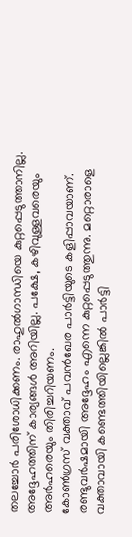തലച്ചോർ പരിശോധിക്കണം. രാഹുൽഗാന്ധിയെ കുറ്റപ്പെടുത്താനില്ല. അദ്ദേഹത്തിന് കാര്യങ്ങൾ അറിയില്ല. പക്ഷേ, കഴിവുള്ളവരെയും അർഹരെയും തിരിച്ചറിയണം.
കോൺഗ്രസ് വക്താവ് പവൻഖേര പാർട്ടിയുടെ കളിപ്പാവയാണ്. രണ്ടുവർഷമായി അദ്ദേഹം എന്നെ കുറ്റപ്പെടുത്തുന്നു. മറ്റൊരാളെ വക്താവായി കണ്ടെത്തിയില്ലെങ്കിൽ പാർട്ടി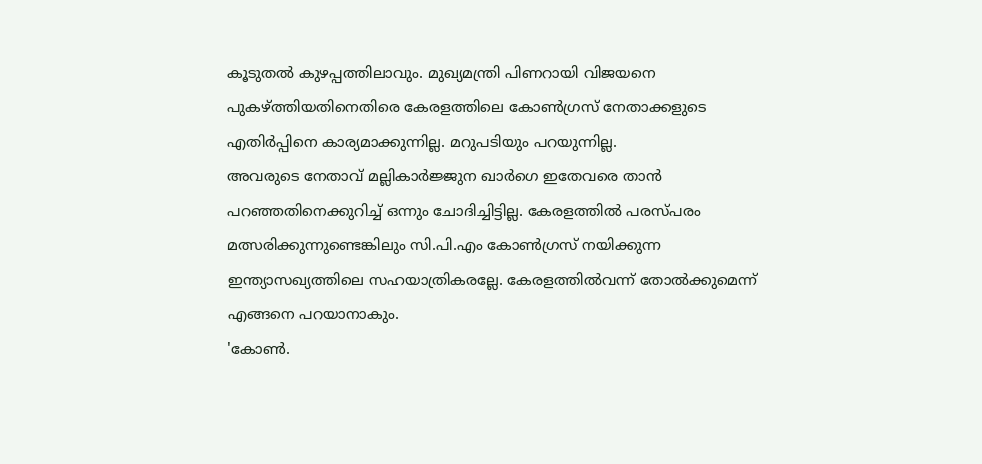കൂടുതൽ കുഴപ്പത്തിലാവും. മുഖ്യമന്ത്രി പിണറായി വിജയനെ പുകഴ്ത്തിയതിനെതിരെ കേരളത്തിലെ കോൺഗ്രസ് നേതാക്കളുടെ എതിർപ്പിനെ കാര്യമാക്കുന്നില്ല. മറുപടിയും പറയുന്നില്ല.
അവരുടെ നേതാവ് മല്ലികാർജ്ജുന ഖാർഗെ ഇതേവരെ താൻ പറഞ്ഞതിനെക്കുറിച്ച് ഒന്നും ചോദിച്ചിട്ടില്ല. കേരളത്തിൽ പരസ്പരം മത്സരിക്കുന്നുണ്ടെങ്കിലും സി.പി.എം കോൺഗ്രസ് നയിക്കുന്ന ഇന്ത്യാസഖ്യത്തിലെ സഹയാത്രികരല്ലേ. കേരളത്തിൽവന്ന് തോൽക്കുമെന്ന് എങ്ങനെ പറയാനാകും.
'കോൺ.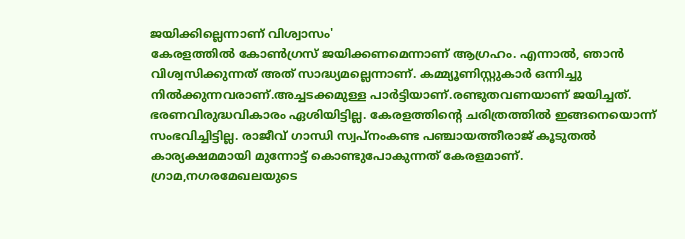ജയിക്കില്ലെന്നാണ് വിശ്വാസം'
കേരളത്തിൽ കോൺഗ്രസ് ജയിക്കണമെന്നാണ് ആഗ്രഹം. എന്നാൽ, ഞാൻ വിശ്വസിക്കുന്നത് അത് സാദ്ധ്യമല്ലെന്നാണ്. കമ്മ്യൂണിസ്റ്റുകാർ ഒന്നിച്ചു നിൽക്കുന്നവരാണ്.അച്ചടക്കമുള്ള പാർട്ടിയാണ്.രണ്ടുതവണയാണ് ജയിച്ചത്. ഭരണവിരുദ്ധവികാരം ഏശിയിട്ടില്ല. കേരളത്തിന്റെ ചരിത്രത്തിൽ ഇങ്ങനെയൊന്ന് സംഭവിച്ചിട്ടില്ല. രാജീവ് ഗാന്ധി സ്വപ്നംകണ്ട പഞ്ചായത്തീരാജ് കൂടുതൽ കാര്യക്ഷമമായി മുന്നോട്ട് കൊണ്ടുപോകുന്നത് കേരളമാണ്. ഗ്രാമ,നഗരമേഖലയുടെ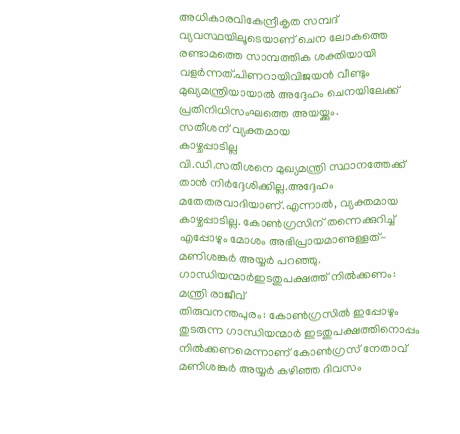അധികാരവികേന്ദ്രീകൃത സമ്പദ് വ്യവസ്ഥയിലൂടെയാണ് ചെന ലോകത്തെ രണ്ടാമത്തെ സാമ്പത്തിക ശക്തിയായി വളർന്നത്.പിണറായിവിജയൻ വീണ്ടും മുഖ്യമന്ത്രിയായാൽ അദ്ദേഹം ചെനയിലേക്ക് പ്രതിനിധിസംഘത്തെ അയയ്ക്കും.
സതീശന് വ്യക്തമായ
കാഴ്ചപ്പാടില്ല
വി.ഡി.സതീശനെ മുഖ്യമന്ത്രി സ്ഥാനത്തേക്ക് താൻ നിർദ്ദേശിക്കില്ല.അദ്ദേഹം മതേതരവാദിയാണ്.എന്നാൽ, വ്യക്തമായ കാഴ്ചപ്പാടില്ല. കോൺഗ്രസിന് തന്നെക്കുറിച്ച് എപ്പോഴും മോശം അഭിപ്രായമാണുള്ളത്- മണിശങ്കർ അയ്യർ പറഞ്ഞു.
ഗാന്ധിയന്മാർഇടതുപക്ഷത്ത് നിൽക്കണം: മന്ത്രി രാജീവ്
തിരുവനന്തപുരം: കോൺഗ്രസിൽ ഇപ്പോഴും തുടരുന്ന ഗാന്ധിയന്മാർ ഇടതുപക്ഷത്തിനൊപ്പം നിൽക്കണമെന്നാണ് കോൺഗ്രസ് നേതാവ് മണിശങ്കർ അയ്യർ കഴിഞ്ഞ ദിവസം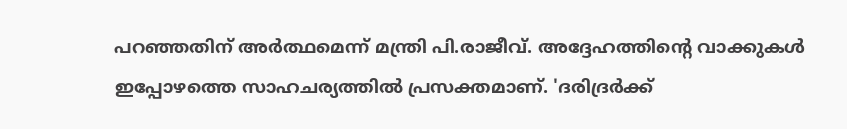പറഞ്ഞതിന് അർത്ഥമെന്ന് മന്ത്രി പി.രാജീവ്. അദ്ദേഹത്തിന്റെ വാക്കുകൾ ഇപ്പോഴത്തെ സാഹചര്യത്തിൽ പ്രസക്തമാണ്. 'ദരിദ്രർക്ക്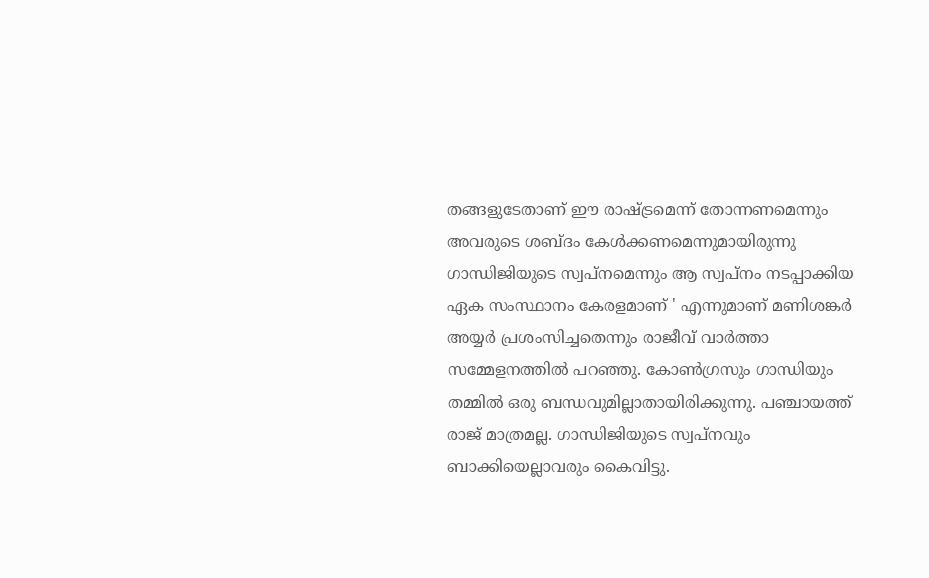തങ്ങളുടേതാണ് ഈ രാഷ്ട്രമെന്ന് തോന്നണമെന്നും അവരുടെ ശബ്ദം കേൾക്കണമെന്നുമായിരുന്നു ഗാന്ധിജിയുടെ സ്വപ്നമെന്നും ആ സ്വപ്നം നടപ്പാക്കിയ ഏക സംസ്ഥാനം കേരളമാണ് ' എന്നുമാണ് മണിശങ്കർ അയ്യർ പ്രശംസിച്ചതെന്നും രാജീവ് വാർത്താ സമ്മേളനത്തിൽ പറഞ്ഞു. കോൺഗ്രസും ഗാന്ധിയും തമ്മിൽ ഒരു ബന്ധവുമില്ലാതായിരിക്കുന്നു. പഞ്ചായത്ത് രാജ് മാത്രമല്ല. ഗാന്ധിജിയുടെ സ്വപ്നവും ബാക്കിയെല്ലാവരും കൈവിട്ടു.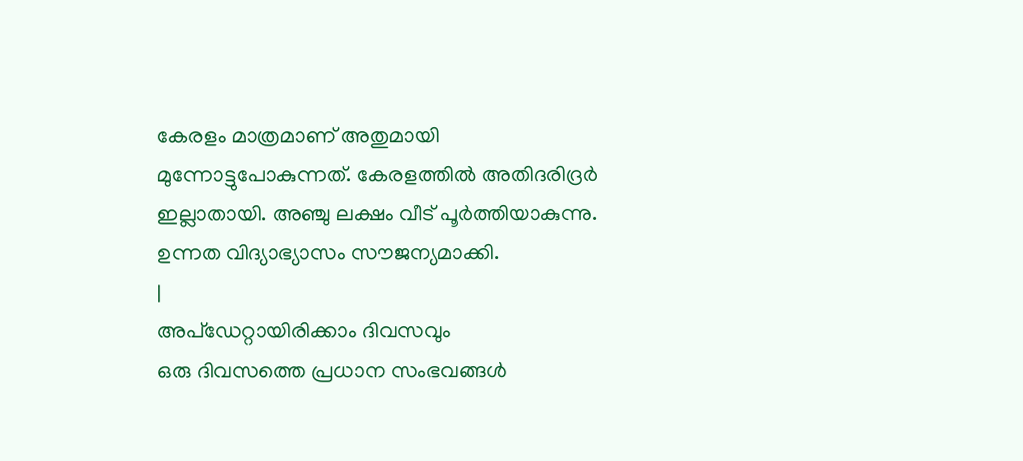കേരളം മാത്രമാണ് അതുമായി മുന്നോട്ടുപോകുന്നത്. കേരളത്തിൽ അതിദരിദ്രർ ഇല്ലാതായി. അഞ്ചു ലക്ഷം വീട് പൂർത്തിയാകുന്നു. ഉന്നത വിദ്യാഭ്യാസം സൗജന്യമാക്കി.
|
അപ്ഡേറ്റായിരിക്കാം ദിവസവും
ഒരു ദിവസത്തെ പ്രധാന സംഭവങ്ങൾ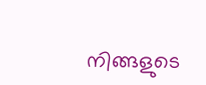നിങ്ങളുടെ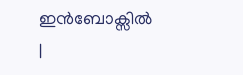ഇൻബോക്സിൽ |